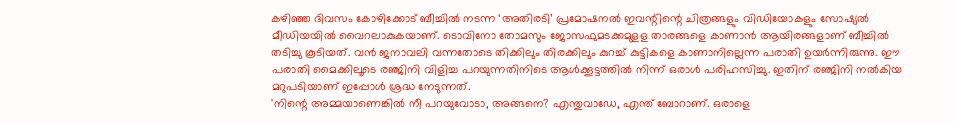കഴിഞ്ഞ ദിവസം കോഴിക്കോട് ബീച്ചിൽ നടന്ന ‘അതിരടി’ പ്രമോഷനൽ ഇവന്റിന്റെ ചിത്രങ്ങളും വിഡിയോകളും സോഷ്യൽ മീഡിയയിൽ വൈറലാകുകയാണ്. ടൊവിനോ തോമസും ജോസഫുമടക്കമുളള താരങ്ങളെ കാണാൻ ആയിരങ്ങളാണ് ബീച്ചിൽ തടിച്ചു കൂടിയത്. വൻ ജനാവലി വന്നതോടെ തിക്കിലും തിരക്കിലും കുറച്ച് കുട്ടികളെ കാണാനില്ലെന്ന പരാതി ഉയർന്നിരുന്നു. ഈ പരാതി മൈക്കിലൂടെ രഞ്ജിനി വിളിച്ച പറയുന്നതിനിടെ ആൾക്കൂട്ടത്തിൽ നിന്ന് ഒരാൾ പരിഹസിച്ചു. ഇതിന് രഞ്ജിനി നൽകിയ മറുപടിയാണ് ഇപ്പോൾ ശ്രദ്ധ നേടുന്നത്.
'നിന്റെ അമ്മയാണെങ്കിൽ നീ പറയുവോടാ, അങ്ങനെ? എന്തുവാഡേ, എന്ത് ബോറാണ്. ഒരാളെ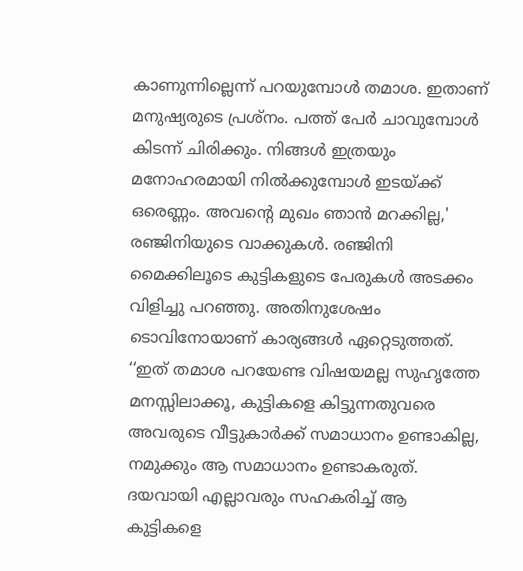കാണുന്നില്ലെന്ന് പറയുമ്പോൾ തമാശ. ഇതാണ് മനുഷ്യരുടെ പ്രശ്നം. പത്ത് പേർ ചാവുമ്പോൾ കിടന്ന് ചിരിക്കും. നിങ്ങൾ ഇത്രയും മനോഹരമായി നിൽക്കുമ്പോൾ ഇടയ്ക്ക് ഒരെണ്ണം. അവന്റെ മുഖം ഞാൻ മറക്കില്ല,' രഞ്ജിനിയുടെ വാക്കുകൾ. രഞ്ജിനി മൈക്കിലൂടെ കുട്ടികളുടെ പേരുകൾ അടക്കം വിളിച്ചു പറഞ്ഞു. അതിനുശേഷം ടൊവിനോയാണ് കാര്യങ്ങൾ ഏറ്റെടുത്തത്.
‘‘ഇത് തമാശ പറയേണ്ട വിഷയമല്ല സുഹൃത്തേ മനസ്സിലാക്കൂ, കുട്ടികളെ കിട്ടുന്നതുവരെ അവരുടെ വീട്ടുകാർക്ക് സമാധാനം ഉണ്ടാകില്ല, നമുക്കും ആ സമാധാനം ഉണ്ടാകരുത്. ദയവായി എല്ലാവരും സഹകരിച്ച് ആ കുട്ടികളെ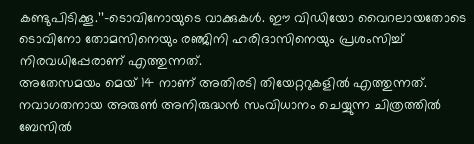കണ്ടുപിടിക്കൂ.’’–ടൊവിനോയുടെ വാക്കുകൾ. ഈ വിഡിയോ വൈറലായതോടെ ടൊവിനോ തോമസിനെയും രഞ്ജിനി ഹരിദാസിനെയും പ്രശംസിച്ച് നിരവധിപ്പേരാണ് എത്തുന്നത്.
അതേസമയം മെയ് 14 നാണ് അതിരടി തിയേറ്ററുകളിൽ എത്തുന്നത്. നവാഗതനായ അരുൺ അനിരുദ്ധൻ സംവിധാനം ചെയ്യുന്ന ചിത്രത്തിൽ ബേസിൽ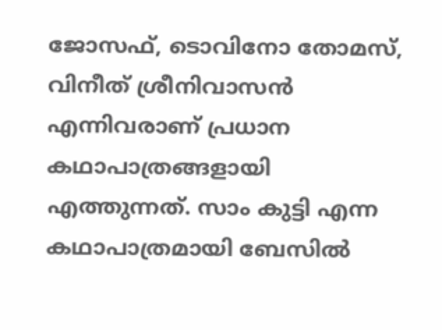ജോസഫ്, ടൊവിനോ തോമസ്, വിനീത് ശ്രീനിവാസൻ എന്നിവരാണ് പ്രധാന കഥാപാത്രങ്ങളായി എത്തുന്നത്. സാം കുട്ടി എന്ന കഥാപാത്രമായി ബേസിൽ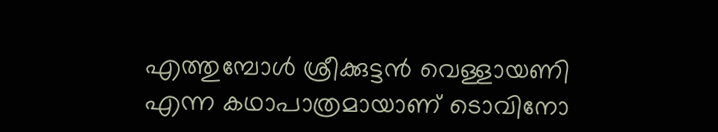എത്തുമ്പോൾ ശ്രീക്കുട്ടൻ വെള്ളായണി എന്ന കഥാപാത്രമായാണ് ടൊവിനോ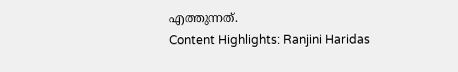എത്തുന്നത്.
Content Highlights: Ranjini Haridas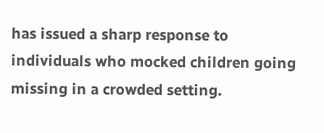has issued a sharp response to individuals who mocked children going missing in a crowded setting.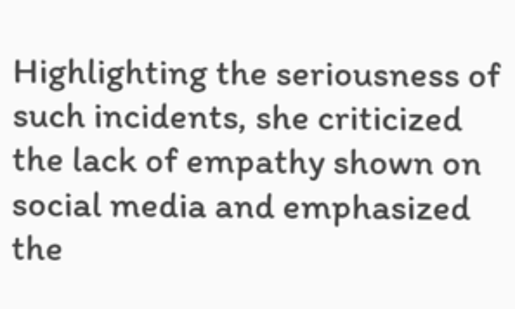Highlighting the seriousness of such incidents, she criticized the lack of empathy shown on social media and emphasized the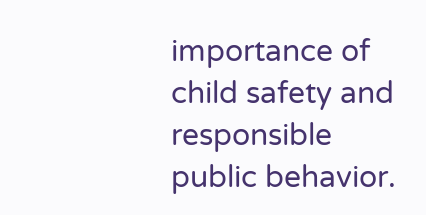importance of child safety and responsible public behavior.